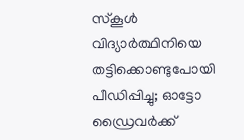സ്കൂൾ വിദ്യാർത്ഥിനിയെ തട്ടിക്കൊണ്ടുപോയി പീഡിപ്പിച്ചു; ഓട്ടോ ഡ്രൈവർക്ക്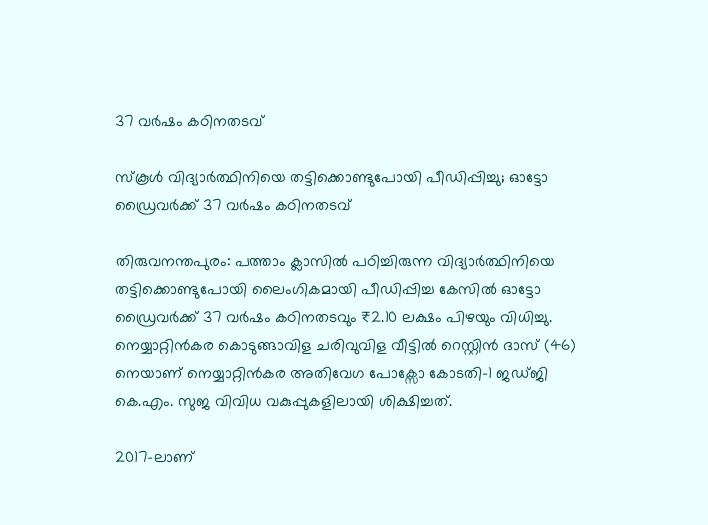37 വർഷം കഠിനതടവ്

സ്കൂൾ വിദ്യാർത്ഥിനിയെ തട്ടിക്കൊണ്ടുപോയി പീഡിപ്പിച്ചു; ഓട്ടോ ഡ്രൈവർക്ക് 37 വർഷം കഠിനതടവ്

തിരുവനന്തപുരം: പത്താം ക്ലാസിൽ പഠിച്ചിരുന്ന വിദ്യാർത്ഥിനിയെ തട്ടിക്കൊണ്ടുപോയി ലൈംഗികമായി പീഡിപ്പിച്ച കേസിൽ ഓട്ടോ ഡ്രൈവർക്ക് 37 വർഷം കഠിനതടവും ₹2.10 ലക്ഷം പിഴയും വിധിച്ചു. നെയ്യാറ്റിൻകര കൊടുങ്ങാവിള ചരിവുവിള വീട്ടിൽ റെസ്റ്റിൻ ദാസ് (46) നെയാണ് നെയ്യാറ്റിൻകര അതിവേഗ പോക്സോ കോടതി-1 ജഡ്ജി കെ.എം. സുജ വിവിധ വകുപ്പുകളിലായി ശിക്ഷിച്ചത്.

2017-ലാണ്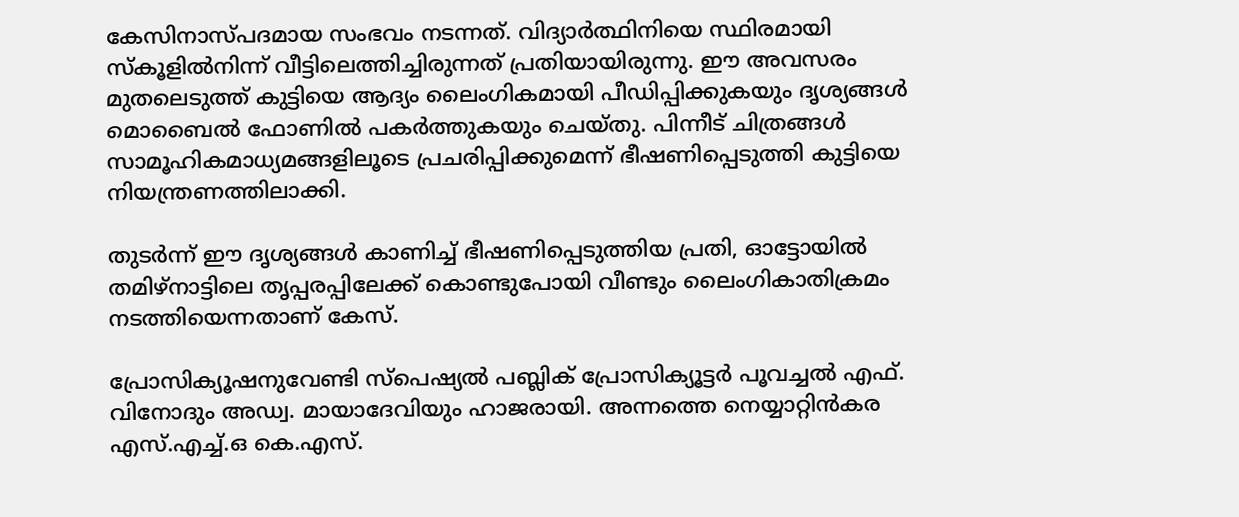കേസിനാസ്പദമായ സംഭവം നടന്നത്. വിദ്യാർത്ഥിനിയെ സ്ഥിരമായി സ്കൂളിൽനിന്ന് വീട്ടിലെത്തിച്ചിരുന്നത് പ്രതിയായിരുന്നു. ഈ അവസരം മുതലെടുത്ത് കുട്ടിയെ ആദ്യം ലൈംഗികമായി പീഡിപ്പിക്കുകയും ദൃശ്യങ്ങൾ മൊബൈൽ ഫോണിൽ പകർത്തുകയും ചെയ്തു. പിന്നീട് ചിത്രങ്ങൾ സാമൂഹികമാധ്യമങ്ങളിലൂടെ പ്രചരിപ്പിക്കുമെന്ന് ഭീഷണിപ്പെടുത്തി കുട്ടിയെ നിയന്ത്രണത്തിലാക്കി.

തുടർന്ന് ഈ ദൃശ്യങ്ങൾ കാണിച്ച് ഭീഷണിപ്പെടുത്തിയ പ്രതി, ഓട്ടോയിൽ തമിഴ്നാട്ടിലെ തൃപ്പരപ്പിലേക്ക് കൊണ്ടുപോയി വീണ്ടും ലൈംഗികാതിക്രമം നടത്തിയെന്നതാണ് കേസ്.

പ്രോസിക്യൂഷനുവേണ്ടി സ്പെഷ്യൽ പബ്ലിക് പ്രോസിക്യൂട്ടർ പൂവച്ചൽ എഫ്. വിനോദും അഡ്വ. മായാദേവിയും ഹാജരായി. അന്നത്തെ നെയ്യാറ്റിൻകര എസ്.എച്ച്.ഒ കെ.എസ്.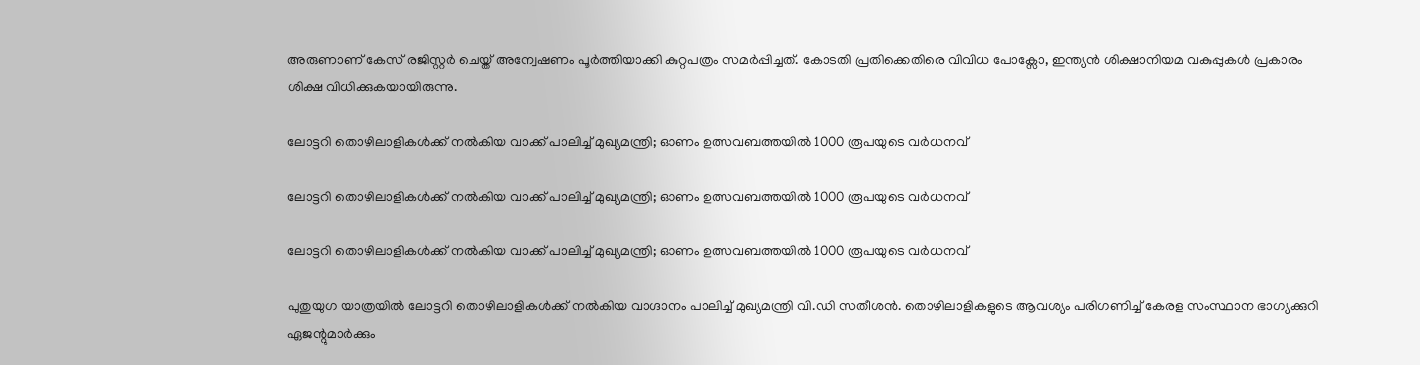അരുണാണ് കേസ് രജിസ്റ്റർ ചെയ്ത് അന്വേഷണം പൂർത്തിയാക്കി കുറ്റപത്രം സമർപ്പിച്ചത്. കോടതി പ്രതിക്കെതിരെ വിവിധ പോക്സോ, ഇന്ത്യൻ ശിക്ഷാനിയമ വകുപ്പുകൾ പ്രകാരം ശിക്ഷ വിധിക്കുകയായിരുന്നു.

ലോട്ടറി തൊഴിലാളികള്‍ക്ക് നല്‍കിയ വാക്ക് പാലിച്ച് മുഖ്യമന്ത്രി; ഓണം ഉത്സവബത്തയില്‍ 1000 രൂപയുടെ വര്‍ധനവ്

ലോട്ടറി തൊഴിലാളികള്‍ക്ക് നല്‍കിയ വാക്ക് പാലിച്ച് മുഖ്യമന്ത്രി; ഓണം ഉത്സവബത്തയില്‍ 1000 രൂപയുടെ വര്‍ധനവ്

ലോട്ടറി തൊഴിലാളികള്‍ക്ക് നല്‍കിയ വാക്ക് പാലിച്ച് മുഖ്യമന്ത്രി; ഓണം ഉത്സവബത്തയില്‍ 1000 രൂപയുടെ വര്‍ധനവ്

പുതുയുഗ യാത്രയില്‍ ലോട്ടറി തൊഴിലാളികള്‍ക്ക് നല്‍കിയ വാഗ്ദാനം പാലിച്ച് മുഖ്യമന്ത്രി വി.ഡി സതീശന്‍. തൊഴിലാളികളുടെ ആവശ്യം പരിഗണിച്ച് കേരള സംസ്ഥാന ഭാഗ്യക്കുറി ഏജന്റുമാര്‍ക്കും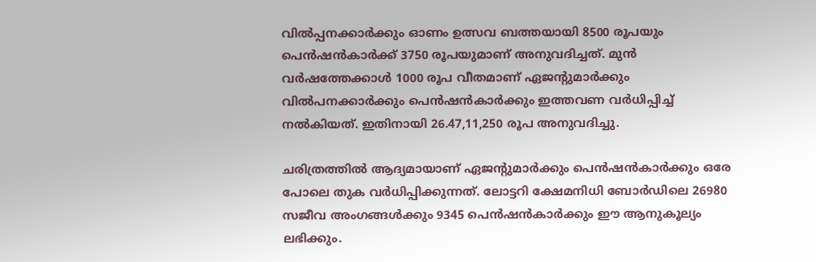വില്‍പ്പനക്കാര്‍ക്കും ഓണം ഉത്സവ ബത്തയായി 8500 രൂപയും പെന്‍ഷന്‍കാര്‍ക്ക് 3750 രൂപയുമാണ് അനുവദിച്ചത്. മുന്‍ വര്‍ഷത്തേക്കാള്‍ 1000 രൂപ വീതമാണ് ഏജന്റുമാര്‍ക്കും വില്‍പനക്കാര്‍ക്കും പെന്‍ഷന്‍കാര്‍ക്കും ഇത്തവണ വര്‍ധിപ്പിച്ച് നല്‍കിയത്. ഇതിനായി 26.47,11,250 രൂപ അനുവദിച്ചു.

ചരിത്രത്തില്‍ ആദ്യമായാണ് ഏജന്റുമാര്‍ക്കും പെന്‍ഷന്‍കാര്‍ക്കും ഒരേ പോലെ തുക വര്‍ധിപ്പിക്കുന്നത്. ലോട്ടറി ക്ഷേമനിധി ബോര്‍ഡിലെ 26980 സജീവ അംഗങ്ങള്‍ക്കും 9345 പെന്‍ഷന്‍കാര്‍ക്കും ഈ ആനുകൂല്യം ലഭിക്കും.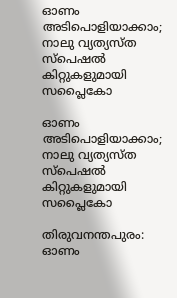ഓണം അടിപൊളിയാക്കാം; നാലു വ്യത്യസ്ത സ്‌പെഷല്‍ കിറ്റുകളുമായി സപ്ലൈകോ

ഓണം അടിപൊളിയാക്കാം; നാലു വ്യത്യസ്ത സ്‌പെഷല്‍ കിറ്റുകളുമായി സപ്ലൈകോ

തിരുവനന്തപുരം: ഓണം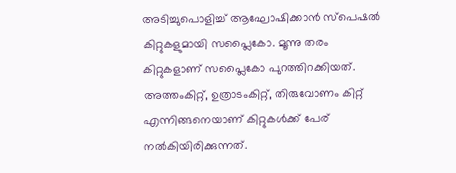അടിച്ചുപൊളിച്ച് ആഘോഷിക്കാന്‍ സ്‌പെഷല്‍ കിറ്റുകളുമായി സപ്ലൈകോ. മൂന്നു തരം കിറ്റുകളാണ് സപ്ലൈകോ പുറത്തിറക്കിയത്. അത്തംകിറ്റ്, ഉത്രാടംകിറ്റ്, തിരുവോണം കിറ്റ് എന്നിങ്ങനെയാണ് കിറ്റുകള്‍ക്ക് പേര് നല്‍കിയിരിക്കുന്നത്.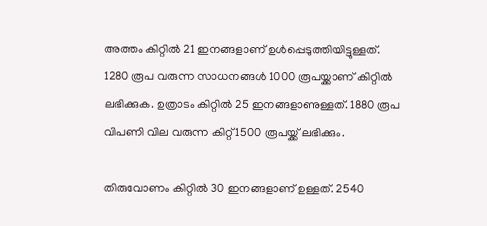അത്തം കിറ്റില്‍ 21 ഇനങ്ങളാണ് ഉള്‍പ്പെടുത്തിയിട്ടുള്ളത്. 1280 രൂപ വരുന്ന സാധനങ്ങള്‍ 1000 രൂപയ്ക്കാണ് കിറ്റില്‍ ലഭിക്കുക. ഉത്രാടം കിറ്റില്‍ 25 ഇനങ്ങളാണുള്ളത്. 1880 രൂപ വിപണി വില വരുന്ന കിറ്റ് 1500 രൂപയ്ക്ക് ലഭിക്കും.

തിരുവോണം കിറ്റില്‍ 30 ഇനങ്ങളാണ് ഉള്ളത്. 2540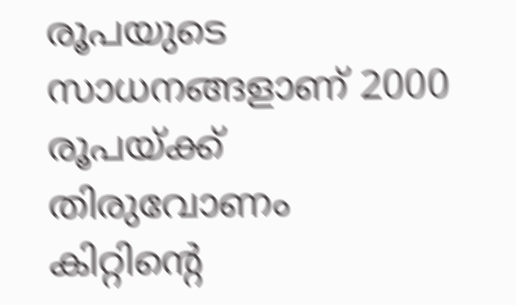രൂപയുടെ സാധനങ്ങളാണ് 2000 രൂപയ്ക്ക് തിരുവോണം കിറ്റിന്റെ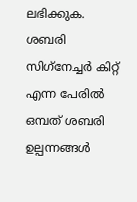ലഭിക്കുക. ശബരി സിഗ്‌നേച്ചര്‍ കിറ്റ് എന്ന പേരില്‍ ഒമ്പത് ശബരി ഉല്പന്നങ്ങള്‍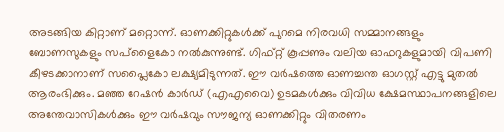അടങ്ങിയ കിറ്റാണ് മറ്റൊന്ന്. ഓണക്കിറ്റുകള്‍ക്ക് പുറമെ നിരവധി സമ്മാനങ്ങളും ബോണസുകളും സപ്‌ളൈകോ നല്‍കുന്നുണ്ട്. ഗിഫ്റ്റ് കൂപ്പണും വലിയ ഓഫറുകളുമായി വിപണി കീഴടക്കാനാണ് സപ്ലൈകോ ലക്ഷ്യമിടുന്നത്. ഈ വര്‍ഷത്തെ ഓണച്ചന്ത ഓഗസ്റ്റ് എട്ടു മുതല്‍ ആരംഭിക്കും. മഞ്ഞ റേഷന്‍ കാര്‍ഡ് (എഎവൈ) ഉടമകള്‍ക്കും വിവിധ ക്ഷേമസ്ഥാപനങ്ങളിലെ അന്തേവാസികള്‍ക്കും ഈ വര്‍ഷവും സൗജന്യ ഓണക്കിറ്റും വിതരണം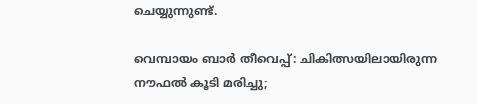ചെയ്യുന്നുണ്ട്.

വെമ്പായം ബാർ തീവെപ്പ്: ചികിത്സയിലായിരുന്ന നൗഫൽ കൂടി മരിച്ചു;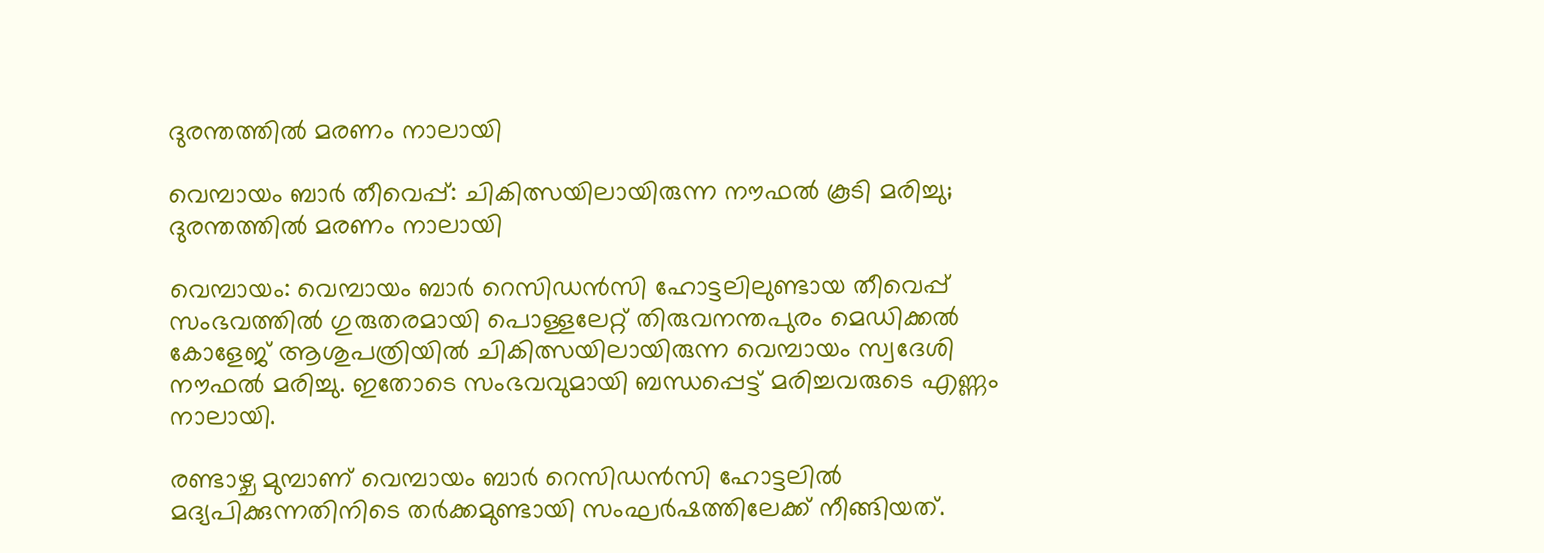ദുരന്തത്തിൽ മരണം നാലായി

വെമ്പായം ബാർ തീവെപ്പ്: ചികിത്സയിലായിരുന്ന നൗഫൽ കൂടി മരിച്ചു; ദുരന്തത്തിൽ മരണം നാലായി

വെമ്പായം: വെമ്പായം ബാർ റെസിഡൻസി ഹോട്ടലിലുണ്ടായ തീവെപ്പ് സംഭവത്തിൽ ഗുരുതരമായി പൊള്ളലേറ്റ് തിരുവനന്തപുരം മെഡിക്കൽ കോളേജ് ആശുപത്രിയിൽ ചികിത്സയിലായിരുന്ന വെമ്പായം സ്വദേശി നൗഫൽ മരിച്ചു. ഇതോടെ സംഭവവുമായി ബന്ധപ്പെട്ട് മരിച്ചവരുടെ എണ്ണം നാലായി.

രണ്ടാഴ്ച മുമ്പാണ് വെമ്പായം ബാർ റെസിഡൻസി ഹോട്ടലിൽ മദ്യപിക്കുന്നതിനിടെ തർക്കമുണ്ടായി സംഘർഷത്തിലേക്ക് നീങ്ങിയത്.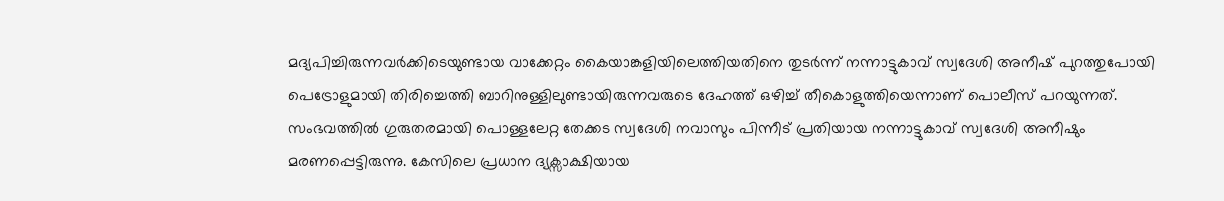മദ്യപിച്ചിരുന്നവർക്കിടെയുണ്ടായ വാക്കേറ്റം കൈയാങ്കളിയിലെത്തിയതിനെ തുടർന്ന് നന്നാട്ടുകാവ് സ്വദേശി അനീഷ് പുറത്തുപോയി പെട്രോളുമായി തിരിച്ചെത്തി ബാറിനുള്ളിലുണ്ടായിരുന്നവരുടെ ദേഹത്ത് ഒഴിച്ച് തീകൊളുത്തിയെന്നാണ് പൊലീസ് പറയുന്നത്. സംഭവത്തിൽ ഗുരുതരമായി പൊള്ളലേറ്റ തേക്കട സ്വദേശി നവാസും പിന്നീട് പ്രതിയായ നന്നാട്ടുകാവ് സ്വദേശി അനീഷും മരണപ്പെട്ടിരുന്നു. കേസിലെ പ്രധാന ദ്യക്സ‌ാക്ഷിയായ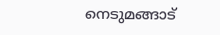നെടുമങ്ങാട്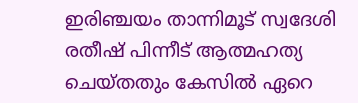ഇരിഞ്ചയം താന്നിമൂട് സ്വദേശി രതീഷ് പിന്നീട് ആത്മഹത്യ ചെയ്തതും കേസിൽ ഏറെ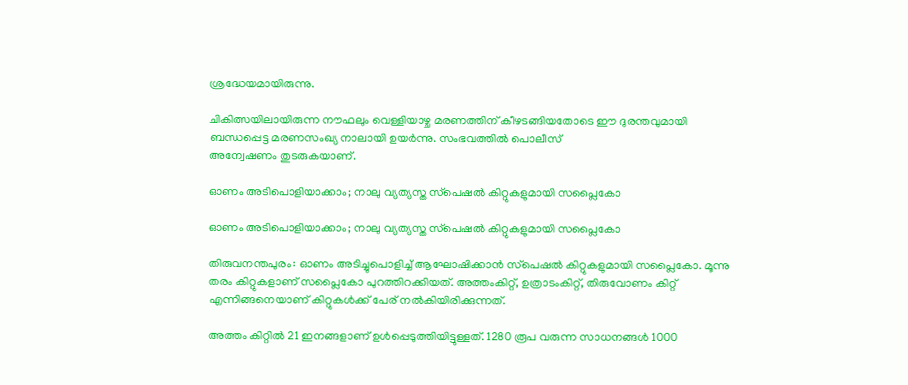ശ്രദ്ധേയമായിരുന്നു.

ചികിത്സയിലായിരുന്ന നൗഫലും വെള്ളിയാഴ്ച മരണത്തിന് കീഴടങ്ങിയതോടെ ഈ ദുരന്തവുമായി ബന്ധപ്പെട്ട മരണസംഖ്യ നാലായി ഉയർന്നു. സംഭവത്തിൽ പൊലീസ്
അന്വേഷണം തുടരുകയാണ്.

ഓണം അടിപൊളിയാക്കാം; നാലു വ്യത്യസ്ത സ്‌പെഷല്‍ കിറ്റുകളുമായി സപ്ലൈകോ

ഓണം അടിപൊളിയാക്കാം; നാലു വ്യത്യസ്ത സ്‌പെഷല്‍ കിറ്റുകളുമായി സപ്ലൈകോ

തിരുവനന്തപുരം: ഓണം അടിച്ചുപൊളിച്ച് ആഘോഷിക്കാന്‍ സ്‌പെഷല്‍ കിറ്റുകളുമായി സപ്ലൈകോ. മൂന്നു തരം കിറ്റുകളാണ് സപ്ലൈകോ പുറത്തിറക്കിയത്. അത്തംകിറ്റ്, ഉത്രാടംകിറ്റ്, തിരുവോണം കിറ്റ് എന്നിങ്ങനെയാണ് കിറ്റുകള്‍ക്ക് പേര് നല്‍കിയിരിക്കുന്നത്.

അത്തം കിറ്റില്‍ 21 ഇനങ്ങളാണ് ഉള്‍പ്പെടുത്തിയിട്ടുള്ളത്. 1280 രൂപ വരുന്ന സാധനങ്ങള്‍ 1000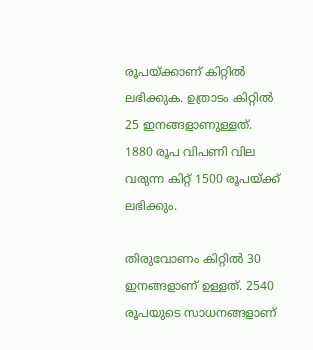രൂപയ്ക്കാണ് കിറ്റില്‍ ലഭിക്കുക. ഉത്രാടം കിറ്റില്‍ 25 ഇനങ്ങളാണുള്ളത്. 1880 രൂപ വിപണി വില വരുന്ന കിറ്റ് 1500 രൂപയ്ക്ക് ലഭിക്കും.

തിരുവോണം കിറ്റില്‍ 30 ഇനങ്ങളാണ് ഉള്ളത്. 2540 രൂപയുടെ സാധനങ്ങളാണ്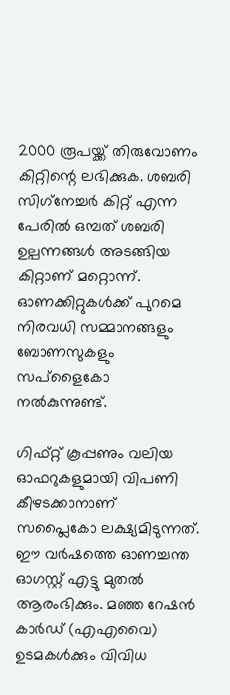2000 രൂപയ്ക്ക് തിരുവോണം കിറ്റിന്റെ ലഭിക്കുക. ശബരി സിഗ്‌നേച്ചര്‍ കിറ്റ് എന്ന പേരില്‍ ഒമ്പത് ശബരി ഉല്പന്നങ്ങള്‍ അടങ്ങിയ കിറ്റാണ് മറ്റൊന്ന്. ഓണക്കിറ്റുകള്‍ക്ക് പുറമെ നിരവധി സമ്മാനങ്ങളും ബോണസുകളും സപ്‌ളൈകോ നല്‍കുന്നുണ്ട്.

ഗിഫ്റ്റ് കൂപ്പണും വലിയ ഓഫറുകളുമായി വിപണി കീഴടക്കാനാണ് സപ്ലൈകോ ലക്ഷ്യമിടുന്നത്. ഈ വര്‍ഷത്തെ ഓണച്ചന്ത ഓഗസ്റ്റ് എട്ടു മുതല്‍ ആരംഭിക്കും. മഞ്ഞ റേഷന്‍ കാര്‍ഡ് (എഎവൈ) ഉടമകള്‍ക്കും വിവിധ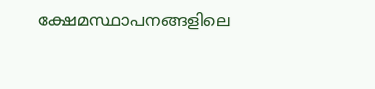ക്ഷേമസ്ഥാപനങ്ങളിലെ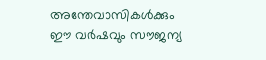അന്തേവാസികള്‍ക്കും ഈ വര്‍ഷവും സൗജന്യ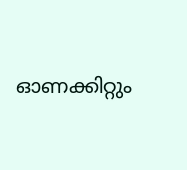ഓണക്കിറ്റും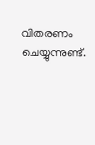വിതരണം ചെയ്യുന്നുണ്ട്.